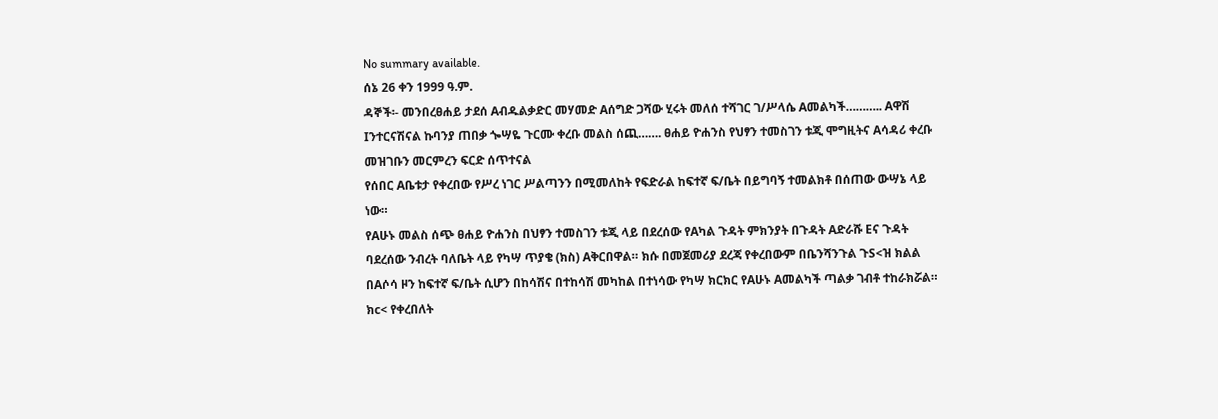No summary available.
ሰኔ 26 ቀን 1999 ዓ.ም.
ዳኞች፡- መንበረፀሐይ ታደሰ Aብዱልቃድር መሃመድ Aሰግድ ጋሻው ሂሩት መለሰ ተሻገር ገ/ሥላሴ Aመልካች……….. Aዋሽ Iንተርናሽናል ኩባንያ ጠበቃ ጐሣዬ ጉርሙ ቀረቡ መልስ ሰጪ……. ፀሐይ ዮሐንስ የህፃን ተመስገን ቱጂ ሞግዚትና Aሳዳሪ ቀረቡ መዝገቡን መርምረን ፍርድ ሰጥተናል
የሰበር Aቤቱታ የቀረበው የሥረ ነገር ሥልጣንን በሚመለከት የፍድራል ከፍተኛ ፍ/ቤት በይግባኝ ተመልክቶ በሰጠው ውሣኔ ላይ ነው።
የAሁኑ መልስ ሰጭ ፀሐይ ዮሐንስ በህፃን ተመስገን ቱጂ ላይ በደረሰው የAካል ጉዳት ምክንያት በጉዳት Aድራሹ Eና ጉዳት ባደረሰው ንብረት ባለቤት ላይ የካሣ ጥያቄ (ክስ) Aቅርበዋል። ክሱ በመጀመሪያ ደረጃ የቀረበውም በቤንሻንጉል ጉS<ዝ ክልል በAሶሳ ዞን ከፍተኛ ፍ/ቤት ሲሆን በከሳሽና በተከሳሽ መካከል በተነሳው የካሣ ክርክር የAሁኑ Aመልካች ጣልቃ ገብቶ ተከራክሯል።
ክc< የቀረበለት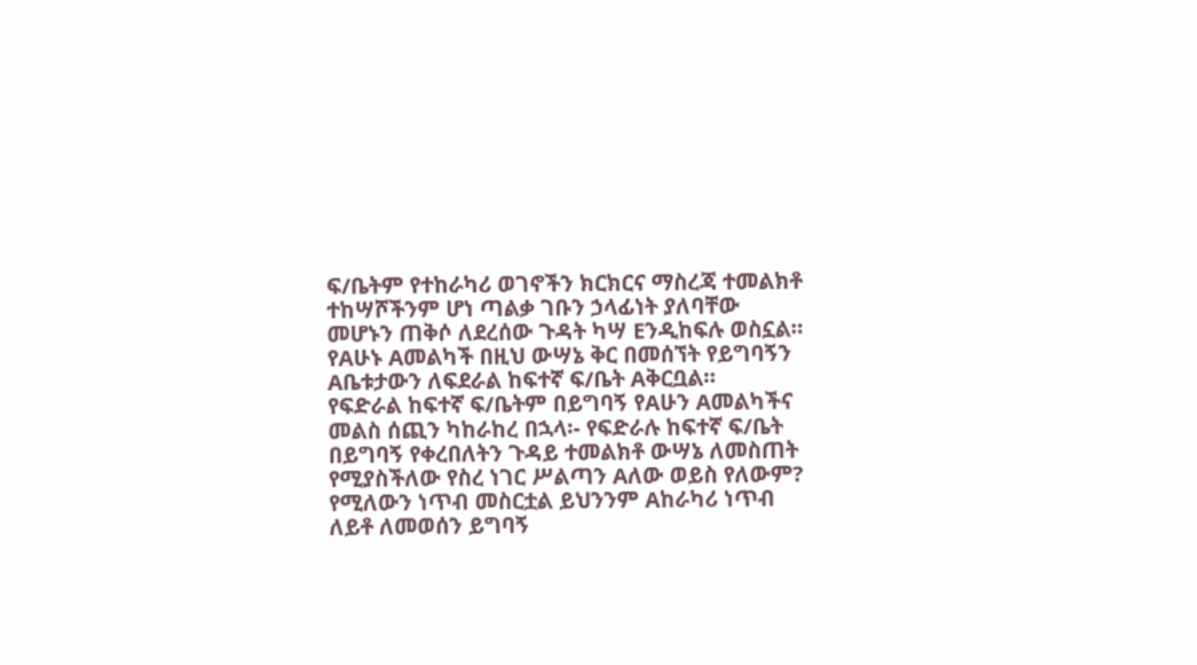ፍ/ቤትም የተከራካሪ ወገኖችን ክርክርና ማስረጃ ተመልክቶ ተከሣሾችንም ሆነ ጣልቃ ገቡን ኃላፊነት ያለባቸው መሆኑን ጠቅሶ ለደረሰው ጉዳት ካሣ Eንዲከፍሉ ወስኗል።
የAሁኑ Aመልካች በዚህ ውሣኔ ቅር በመሰኘት የይግባኝን Aቤቱታውን ለፍደራል ከፍተኛ ፍ/ቤት Aቅርቧል።
የፍድራል ከፍተኛ ፍ/ቤትም በይግባኝ የAሁን Aመልካችና መልስ ሰጪን ካከራከረ በኋላ፡- የፍድራሉ ከፍተኛ ፍ/ቤት በይግባኝ የቀረበለትን ጉዳይ ተመልክቶ ውሣኔ ለመስጠት የሚያስችለው የስረ ነገር ሥልጣን Aለው ወይስ የለውም?
የሚለውን ነጥብ መስርቷል ይህንንም Aከራካሪ ነጥብ ለይቶ ለመወሰን ይግባኝ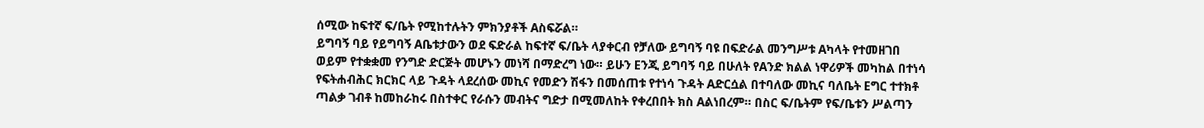ሰሚው ከፍተኛ ፍ/ቤት የሚከተሉትን ምክንያቶች Aስፍሯል።
ይግባኝ ባይ የይግባኝ Aቤቱታውን ወደ ፍድራል ከፍተኛ ፍ/ቤት ላያቀርብ የቻለው ይግባኝ ባዩ በፍድራል መንግሥቱ Aካላት የተመዘገበ ወይም የተቋቋመ የንግድ ድርጅት መሆኑን መነሻ በማድረግ ነው። ይሁን Eንጂ ይግባኝ ባይ በሁለት የAንድ ክልል ነዋሪዎች መካከል በተነሳ የፍትሐብሕር ክርክር ላይ ጉዳት ላደረሰው መኪና የመድን ሽፋን በመሰጠቱ የተነሳ ጉዳት Aድርሷል በተባለው መኪና ባለቤት Eግር ተተክቶ ጣልቃ ገብቶ ከመከራከሩ በስተቀር የራሱን መብትና ግድታ በሚመለከት የቀረበበት ክስ Aልነበረም። በስር ፍ/ቤትም የፍ/ቤቱን ሥልጣን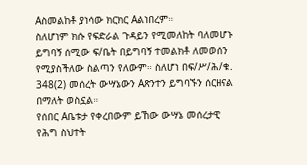Aስመልከቶ ያነሳው ክርክር Aልነበረም።
ስለሆነም ክሱ የፍድራል ጉዳይን የሚመለከት ባለመሆኑ ይግባኝ ሰሚው ፍ/ቤት በይግባኝ ተመልክቶ ለመወሰን የሚያስችለው ስልጣን የለውም። ስለሆነ በፍ/ሥ/ሕ/ቁ. 348(2) መሰረት ውሣኔውን Aጽንተን ይግባኙን ሰርዘናል በማለት ወስኗል።
የሰበር Aቤቱታ የቀረበውም ይኸው ውሣኔ መሰረታዊ የሕግ ስህተት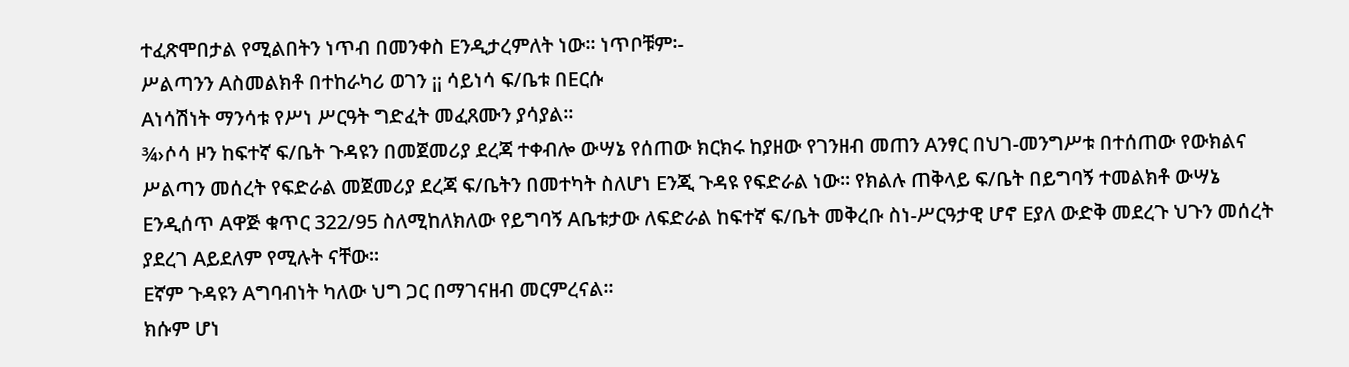ተፈጽሞበታል የሚልበትን ነጥብ በመንቀስ Eንዲታረምለት ነው። ነጥቦቹም፡-
ሥልጣንን Aስመልክቶ በተከራካሪ ወገን ¡¡ ሳይነሳ ፍ/ቤቱ በEርሱ
Aነሳሽነት ማንሳቱ የሥነ ሥርዓት ግድፈት መፈጸሙን ያሳያል።
¾›ሶሳ ዞን ከፍተኛ ፍ/ቤት ጉዳዩን በመጀመሪያ ደረጃ ተቀብሎ ውሣኔ የሰጠው ክርክሩ ከያዘው የገንዘብ መጠን Aንፃር በህገ-መንግሥቱ በተሰጠው የውክልና ሥልጣን መሰረት የፍድራል መጀመሪያ ደረጃ ፍ/ቤትን በመተካት ስለሆነ Eንጂ ጉዳዩ የፍድራል ነው። የክልሉ ጠቅላይ ፍ/ቤት በይግባኝ ተመልክቶ ውሣኔ Eንዲሰጥ Aዋጅ ቁጥር 322/95 ስለሚከለክለው የይግባኝ Aቤቱታው ለፍድራል ከፍተኛ ፍ/ቤት መቅረቡ ስነ-ሥርዓታዊ ሆኖ Eያለ ውድቅ መደረጉ ህጉን መሰረት ያደረገ Aይደለም የሚሉት ናቸው።
Eኛም ጉዳዩን Aግባብነት ካለው ህግ ጋር በማገናዘብ መርምረናል።
ክሱም ሆነ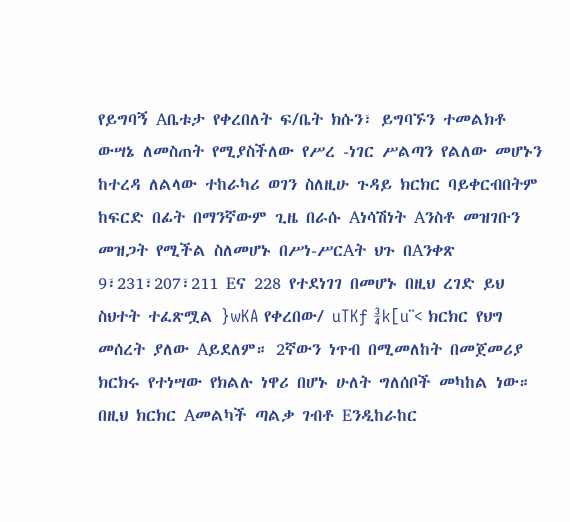የይግባኝ Aቤቱታ የቀረበለት ፍ/ቤት ክሱን፣ ይግባኙን ተመልክቶ ውሣኔ ለመስጠት የሚያስችለው የሥረ -ነገር ሥልጣን የልለው መሆኑን ከተረዳ ለልላው ተከራካሪ ወገን ስለዚሁ ጉዳይ ክርክር ባይቀርብበትም ከፍርድ በፊት በማንኛውም ጊዜ በራሱ Aነሳሽነት Aንስቶ መዝገቡን መዝጋት የሚችል ስለመሆኑ በሥነ-ሥርAት ህጉ በAንቀጽ 9፣231፣207፣211 Eና 228 የተደነገገ በመሆኑ በዚህ ረገድ ይህ ስህተት ተፈጽሟል }wKA የቀረበው/ uTKƒ ¾k[u¨< ክርክር የህግ መሰረት ያለው Aይደለም። 2ኛውን ነጥብ በሚመለከት በመጀመሪያ ክርክሩ የተነሣው የክልሉ ነዋሪ በሆኑ ሁለት ግለሰቦች መካከል ነው። በዚህ ክርክር Aመልካች ጣልቃ ገብቶ Eንዲከራከር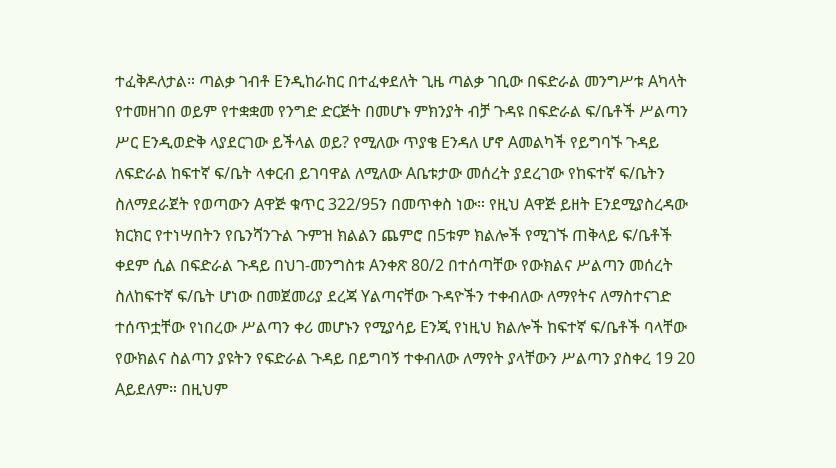ተፈቅዶለታል። ጣልቃ ገብቶ Eንዲከራከር በተፈቀደለት ጊዜ ጣልቃ ገቢው በፍድራል መንግሥቱ Aካላት የተመዘገበ ወይም የተቋቋመ የንግድ ድርጅት በመሆኑ ምክንያት ብቻ ጉዳዩ በፍድራል ፍ/ቤቶች ሥልጣን ሥር Eንዲወድቅ ላያደርገው ይችላል ወይ? የሚለው ጥያቄ Eንዳለ ሆኖ Aመልካች የይግባኙ ጉዳይ ለፍድራል ከፍተኛ ፍ/ቤት ላቀርብ ይገባዋል ለሚለው Aቤቱታው መሰረት ያደረገው የከፍተኛ ፍ/ቤትን ስለማደራጀት የወጣውን Aዋጅ ቁጥር 322/95ን በመጥቀስ ነው። የዚህ Aዋጅ ይዘት Eንደሚያስረዳው ክርክር የተነሣበትን የቤንሻንጉል ጉምዝ ክልልን ጨምሮ በ5ቱም ክልሎች የሚገኙ ጠቅላይ ፍ/ቤቶች ቀደም ሲል በፍድራል ጉዳይ በህገ-መንግስቱ Aንቀጽ 80/2 በተሰጣቸው የውክልና ሥልጣን መሰረት ስለከፍተኛ ፍ/ቤት ሆነው በመጀመሪያ ደረጃ Yልጣናቸው ጉዳዮችን ተቀብለው ለማየትና ለማስተናገድ ተሰጥቷቸው የነበረው ሥልጣን ቀሪ መሆኑን የሚያሳይ Eንጂ የነዚህ ክልሎች ከፍተኛ ፍ/ቤቶች ባላቸው የውክልና ስልጣን ያዩትን የፍድራል ጉዳይ በይግባኝ ተቀብለው ለማየት ያላቸውን ሥልጣን ያስቀረ 19 20 Aይደለም። በዚህም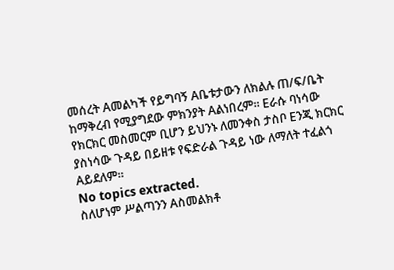መሰረት Aመልካች የይግባኝ Aቤቱታውን ለክልሉ ጠ/ፍ/ቤት ከማቅረብ የሚያግደው ምክንያት Aልነበረም። Eራሱ ባነሳው የክርክር መስመርም ቢሆን ይህንኑ ለመንቀስ ታስቦ Eንጂ ክርክር ያስነሳው ጉዳይ በይዘቱ የፍድራል ጉዳይ ነው ለማለት ተፈልጎ Aይደለም።
No topics extracted.
ስለሆነም ሥልጣንን Aስመልክቶ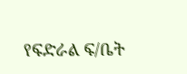የፍድራል ፍ/ቤት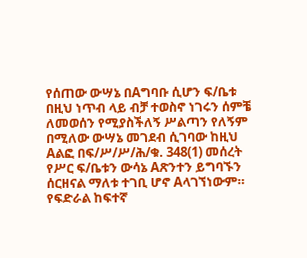የሰጠው ውሣኔ በAግባቡ ሲሆን ፍ/ቤቱ በዚህ ነጥብ ላይ ብቻ ተወስኖ ነገሩን ሰምቼ ለመወሰን የሚያስችለኝ ሥልጣን የለኝም በሚለው ውሣኔ መገደብ ሲገባው ከዚህ Aልፎ በፍ/ሥ/ሥ/ሕ/ቁ. 348(1) መሰረት የሥር ፍ/ቤቱን ውሳኔ Aጽንተን ይግባኙን ሰርዘናል ማለቱ ተገቢ ሆኖ Aላገኘነውም።
የፍድራል ከፍተኛ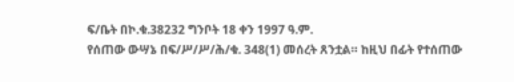ፍ/ቤት በኮ.ቁ.38232 ግንቦት 18 ቀን 1997 ዓ.ም.
የሰጠው ውሣኔ በፍ/ሥ/ሥ/ሕ/ቁ. 348(1) መሰረት ጸንቷል። ከዚህ በፊት የተሰጠው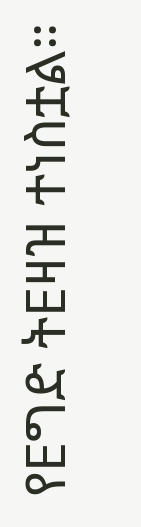የEግድ ትEዛዝ ተነስቷል።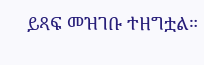ይጻፍ መዝገቡ ተዘግቷል።